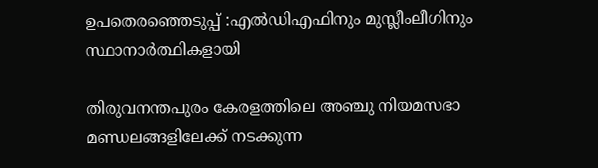ഉപതെരഞ്ഞെടുപ്പ് :എല്‍ഡിഎഫിനും മുസ്ലീംലീഗിനും സ്ഥാനാര്‍ത്ഥികളായി

തിരുവനന്തപുരം കേരളത്തിലെ അഞ്ചു നിയമസഭാ മണ്ഡലങ്ങളിലേക്ക് നടക്കുന്ന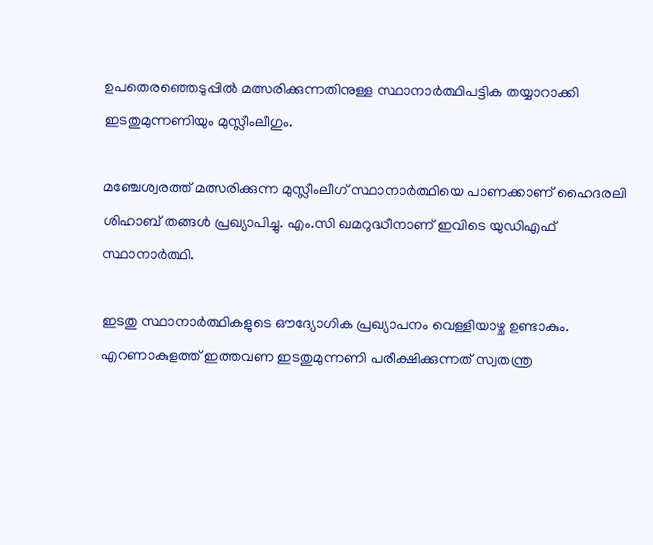ഉപതെരഞ്ഞെടുപ്പില്‍ മത്സരിക്കുന്നതിനുള്ള സ്ഥാനാര്‍ത്ഥിപട്ടിക തയ്യാറാക്കി ഇടതുമുന്നണിയും മുസ്ലീംലീഗും.

മഞ്ചേശ്വരത്ത് മത്സരിക്കുന്ന മുസ്ലീംലീഗ് സ്ഥാനാര്‍ത്ഥിയെ പാണക്കാണ് ഹൈദരലി ശിഹാബ് തങ്ങള്‍ പ്രഖ്യാപിച്ചു. എം.സി ഖമറുദ്ധീനാണ് ഇവിടെ യുഡിഎഫ് സ്ഥാനാര്‍ത്ഥി.

ഇടതു സ്ഥാനാര്‍ത്ഥികളുടെ ഔദ്യോഗിക പ്രഖ്യാപനം വെള്ളിയാഴ്ച ഉണ്ടാകും.
എറണാകുളത്ത് ഇത്തവണ ഇടതുമുന്നണി പരീക്ഷിക്കുന്നത് സ്വതന്ത്ര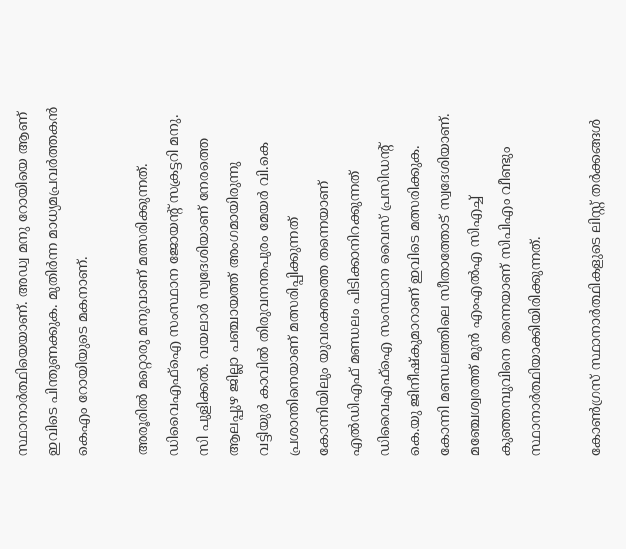സ്ഥാനാര്‍ത്ഥിയെയാണ്. അഡ്വ മനു റോയിയെ ആണ് ഇവിടെ പിന്തുണക്കുക. മുതിര്‍ന്ന മാധ്യമപ്രവര്‍ത്തകന്‍ കെഎം റോയിയുടെ മകനാണ്.

അരൂരില്‍ മറ്റൊരു മനുവാണ് മത്സരിക്കുന്നത്. ഡിവൈഎഫ്‌ഐ സംസ്ഥാന ജോയന്റ് സക്രട്ടറി മനു. സി പുളിക്കല്‍. വയലാര്‍ സ്വദേശിയാണ് നേരത്തെ ആലപ്പുഴ ജില്ലാ പഞ്ചായത്ത് അംഗമായിരുന്നു
വട്ടിയുര്‍ കാവില്‍ തിരുവനന്തപുരം മേയര്‍ വി.കെ പ്രശാന്തിനെയാണ് മത്സരിപ്പിക്കുന്നത്
കോന്നിയിലും യുവരക്തത്തെ തന്നെയാണ് എല്‍ഡിഎഫ് മണ്ഡലം പിടിക്കാനിറക്കുന്നത് ഡിവൈഎഫ്‌ഐ സംസ്ഥാന വൈസ് പ്രസിഡന്റ് കെ.യു ജിനീഷ്‌കുമാറാണ് ഇവിടെ മത്സരിക്കുക. കോന്നി മണ്ഡലത്തിലെ സീതാത്തോട് സ്വദേശിയാണ്.
മഞ്ചേശ്വരത്ത് മുന്‍ എംഎല്‍എ സിഎച്ച് കുഞ്ഞമ്പുവിനെ തന്നെയാണ് സിപിഎം വീണ്ടും സ്ഥാനാര്‍ത്ഥിയാക്കിയിരിക്കുന്നത്.

കോണ്‍ഗ്രസ് സ്ഥാനാര്‍ത്ഥികളുടെ ലിസ്റ്റ് തര്‍ക്കങ്ങള്‍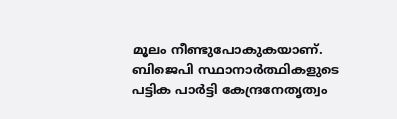മൂലം നീണ്ടുപോകുകയാണ്. ബിജെപി സ്ഥാനാര്‍ത്ഥികളുടെ പട്ടിക പാര്‍ട്ടി കേന്ദ്രനേതൃത്വം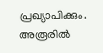പ്രഖ്യാപിക്കും. അരൂരില്‍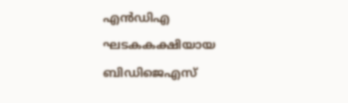എന്‍ഡിഎ ഘടകകക്ഷിയായ ബിഡിജെഎസ്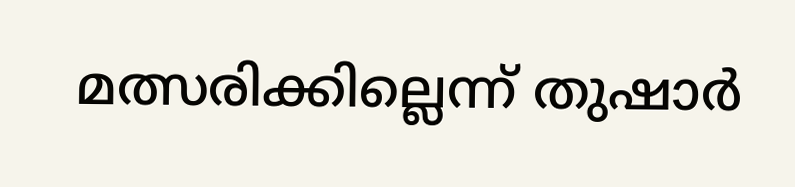മത്സരിക്കില്ലെന്ന് തുഷാര്‍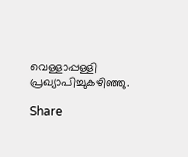വെള്ളാപ്പള്ളി പ്രഖ്യാപിച്ചുകഴിഞ്ഞു.

Share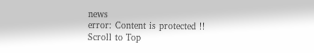news
error: Content is protected !!
Scroll to Top